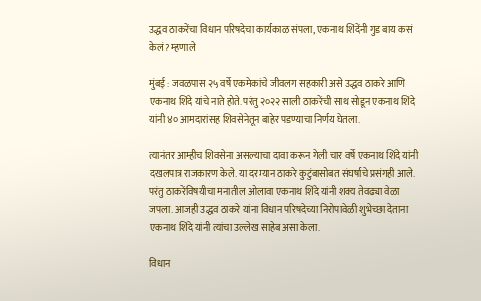उद्धव ठाकरेंचा विधान परिषदेचा कार्यकाळ संपला, एकनाथ शिंदेंनी गुड बाय कसं केलं? म्हणाले

मुंबई : जवळपास २५ वर्षे एकमेकांचे जीवलग सहकारी असे उद्धव ठाकरे आणि एकनाथ शिंदे यांचे नाते होते. परंतु २०२२ साली ठाकरेंची साथ सोडून एकनाथ शिंदे यांनी ४० आमदारांसह शिवसेनेतून बाहेर पडण्याचा निर्णय घेतला.

त्यानंतर आम्हीच शिवसेना असल्याचा दावा करून गेली चार वर्षे एकनाथ शिंदे यांनी दखलपात्र राजकारण केले. या दरम्यान ठाकरे कुटुंबासोबत संघर्षाचे प्रसंगही आले. परंतु ठाकरेंविषयीचा मनातील ओलावा एकनाथ शिंदे यांनी शक्य तेवढ्या वेळा जपला. आजही उद्धव ठाकरे यांना विधान परिषदेच्या निरोपावेळी शुभेच्छा देताना एकनाथ शिंदे यांनी त्यांचा उल्लेख साहेब असा केला.

विधान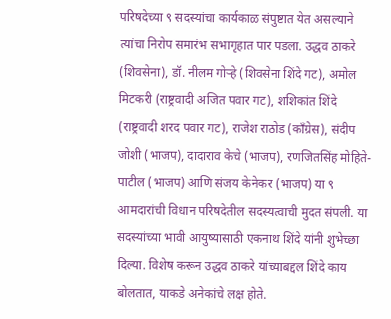परिषदेच्या ९ सदस्यांचा कार्यकाळ संपुष्टात येत असल्याने त्यांचा निरोप समारंभ सभागृहात पार पडला. उद्धव ठाकरे (शिवसेना), डॉ. नीलम गोऱ्हे (शिवसेना शिंदे गट), अमोल मिटकरी (राष्ट्रवादी अजित पवार गट), शशिकांत शिंदे (राष्ट्रवादी शरद पवार गट), राजेश राठोड (काँग्रेस), संदीप जोशी (भाजप), दादाराव केचे (भाजप), रणजितसिंह मोहिते-पाटील (भाजप) आणि संजय केनेकर (भाजप) या ९ आमदारांची विधान परिषदेतील सदस्यत्वाची मुदत संपली. या सदस्यांच्या भावी आयुष्यासाठी एकनाथ शिंदे यांनी शुभेच्छा दिल्या. विशेष करून उद्धव ठाकरे यांच्याबद्दल शिंदे काय बोलतात, याकडे अनेकांचे लक्ष होते.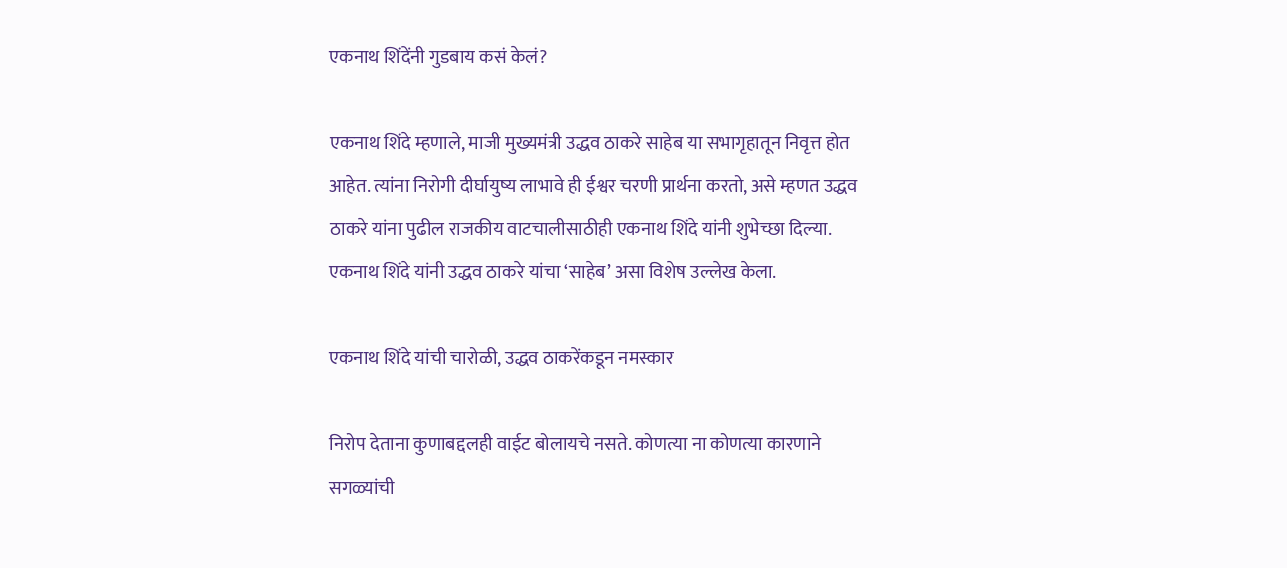एकनाथ शिंदेंनी गुडबाय कसं केलं?

एकनाथ शिंदे म्हणाले, माजी मुख्यमंत्री उद्धव ठाकरे साहेब या सभागृहातून निवृत्त होत आहेत. त्यांना निरोगी दीर्घायुष्य लाभावे ही ईश्वर चरणी प्रार्थना करतो, असे म्हणत उद्धव ठाकरे यांना पुढील राजकीय वाटचालीसाठीही एकनाथ शिंदे यांनी शुभेच्छा दिल्या. एकनाथ शिंदे यांनी उद्धव ठाकरे यांचा ‘साहेब’ असा विशेष उल्लेख केला.

एकनाथ शिंदे यांची चारोळी, उद्धव ठाकरेंकडून नमस्कार

निरोप देताना कुणाबद्दलही वाईट बोलायचे नसते. कोणत्या ना कोणत्या कारणाने सगळ्यांची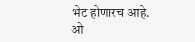भेट होणारच आहे. ओ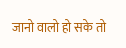जानो वालो हो सके तो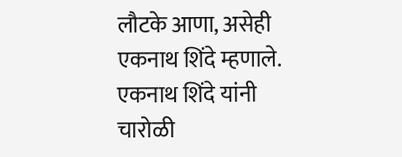लौटके आणा, असेही एकनाथ शिंदे म्हणाले. एकनाथ शिंदे यांनी चारोळी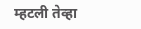म्हटली तेव्हा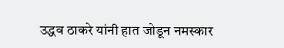उद्धव ठाकरे यांनी हात जोडून नमस्कार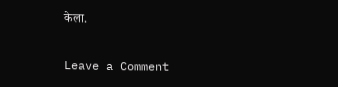केला.

Leave a Comment